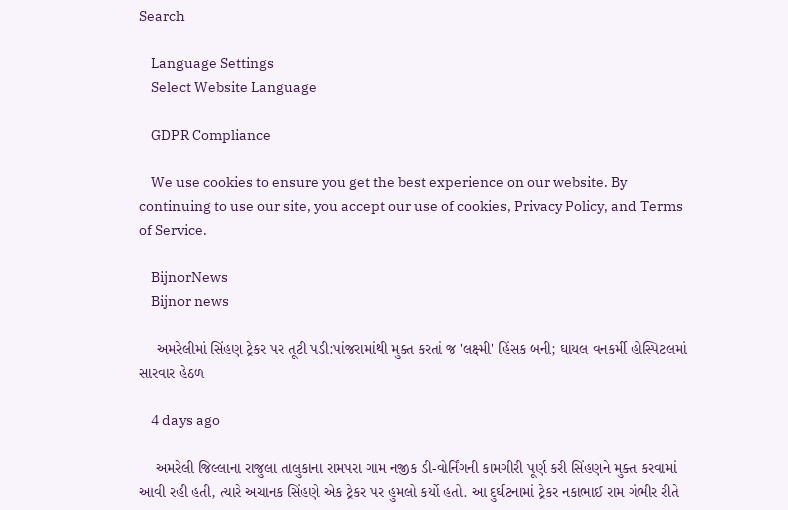Search

    Language Settings
    Select Website Language

    GDPR Compliance

    We use cookies to ensure you get the best experience on our website. By continuing to use our site, you accept our use of cookies, Privacy Policy, and Terms of Service.

    BijnorNews
    Bijnor news

    અમરેલીમાં સિંહણ ટ્રેકર પર તૂટી પડી:પાંજરામાંથી મુક્ત કરતાં જ 'લક્ષ્મી' હિંસક બની; ઘાયલ વનકર્મી હોસ્પિટલમાં સારવાર હેઠળ

    4 days ago

    અમરેલી જિલ્લાના રાજુલા તાલુકાના રામપરા ગામ નજીક ડી-વોર્નિંગની કામગીરી પૂર્ણ કરી સિંહણને મુક્ત કરવામાં આવી રહી હતી, ત્યારે અચાનક સિંહણે એક ટ્રેકર પર હુમલો કર્યો હતો. આ દુર્ઘટનામાં ટ્રેકર નકાભાઈ રામ ગંભીર રીતે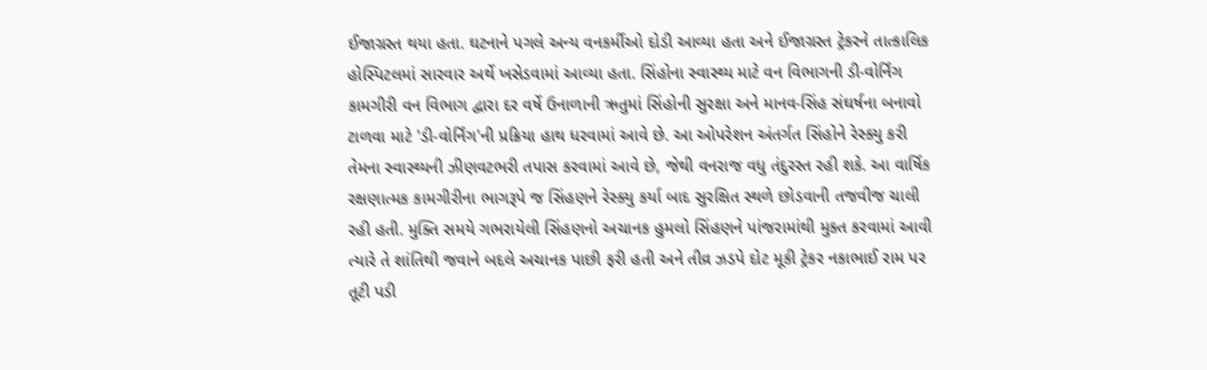ઈજાગ્રસ્ત થયા હતા. ઘટનાને પગલે અન્ય વનકર્મીઓ દોડી આવ્યા હતા અને ઈજાગ્રસ્ત ટ્રેકરને તાત્કાલિક હોસ્પિટલમાં સારવાર અર્થે ખસેડવામાં આવ્યા હતા. સિંહોના સ્વાસ્થ્ય માટે વન વિભાગની ડી-વોર્નિંગ કામગીરી વન વિભાગ દ્વારા દર વર્ષે ઉનાળાની ઋતુમાં સિંહોની સુરક્ષા અને માનવ-સિંહ સંઘર્ષના બનાવો ટાળવા માટે 'ડી-વોર્નિંગ'ની પ્રક્રિયા હાથ ધરવામાં આવે છે. આ ઓપરેશન અંતર્ગત સિંહોને રેસ્ક્યુ કરી તેમના સ્વાસ્થ્યની ઝીણવટભરી તપાસ કરવામાં આવે છે, જેથી વનરાજ વધુ તંદુરસ્ત રહી શકે. આ વાર્ષિક રક્ષણાત્મક કામગીરીના ભાગરૂપે જ સિંહણને રેસ્ક્યુ કર્યા બાદ સુરક્ષિત સ્થળે છોડવાની તજવીજ ચાલી રહી હતી. મુક્તિ સમયે ગભરાયેલી સિંહણનો અચાનક હુમલો સિંહણને પાંજરામાંથી મુક્ત કરવામાં આવી ત્યારે તે શાંતિથી જવાને બદલે અચાનક પાછી ફરી હતી અને તીવ્ર ઝડપે દોટ મૂકી ટ્રેકર નકાભાઈ રામ પર તૂટી પડી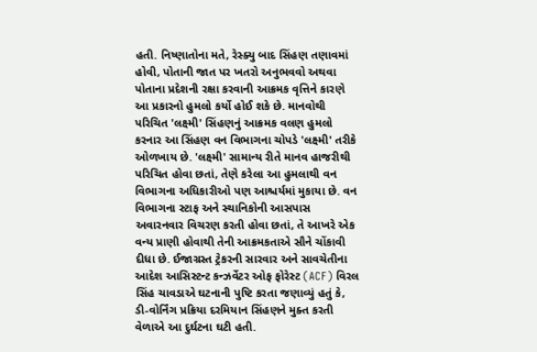હતી. નિષ્ણાતોના મતે, રેસ્ક્યુ બાદ સિંહણ તણાવમાં હોવી, પોતાની જાત પર ખતરો અનુભવવો અથવા પોતાના પ્રદેશની રક્ષા કરવાની આક્રમક વૃત્તિને કારણે આ પ્રકારનો હુમલો કર્યો હોઈ શકે છે. માનવોથી પરિચિત 'લક્ષ્મી' સિંહણનું આક્રમક વલણ હુમલો કરનાર આ સિંહણ વન વિભાગના ચોપડે 'લક્ષ્મી' તરીકે ઓળખાય છે. 'લક્ષ્મી' સામાન્ય રીતે માનવ હાજરીથી પરિચિત હોવા છતાં, તેણે કરેલા આ હુમલાથી વન વિભાગના અધિકારીઓ પણ આશ્ચર્યમાં મુકાયા છે. વન વિભાગના સ્ટાફ અને સ્થાનિકોની આસપાસ અવારનવાર વિચરણ કરતી હોવા છતાં, તે આખરે એક વન્ય પ્રાણી હોવાથી તેની આક્રમકતાએ સૌને ચોંકાવી દીધા છે. ઈજાગ્રસ્ત ટ્રેકરની સારવાર અને સાવચેતીના આદેશ આસિસ્ટન્ટ કન્ઝર્વેટર ઓફ ફોરેસ્ટ (ACF) વિરલ સિંહ ચાવડાએ ઘટનાની પુષ્ટિ કરતા જણાવ્યું હતું કે, ડી-વોર્નિંગ પ્રક્રિયા દરમિયાન સિંહણને મુક્ત કરતી વેળાએ આ દુર્ઘટના ઘટી હતી.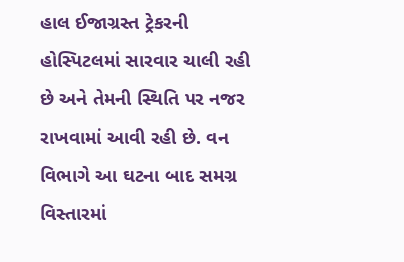હાલ ઈજાગ્રસ્ત ટ્રેકરની હોસ્પિટલમાં સારવાર ચાલી રહી છે અને તેમની સ્થિતિ પર નજર રાખવામાં આવી રહી છે. વન વિભાગે આ ઘટના બાદ સમગ્ર વિસ્તારમાં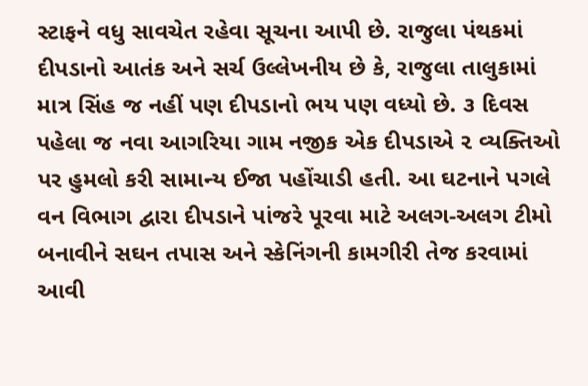સ્ટાફને વધુ સાવચેત રહેવા સૂચના આપી છે. રાજુલા પંથકમાં દીપડાનો આતંક અને સર્ચ ઉલ્લેખનીય છે કે, રાજુલા તાલુકામાં માત્ર સિંહ જ નહીં પણ દીપડાનો ભય પણ વધ્યો છે. ૩ દિવસ પહેલા જ નવા આગરિયા ગામ નજીક એક દીપડાએ ૨ વ્યક્તિઓ પર હુમલો કરી સામાન્ય ઈજા પહોંચાડી હતી. આ ઘટનાને પગલે વન વિભાગ દ્વારા દીપડાને પાંજરે પૂરવા માટે અલગ-અલગ ટીમો બનાવીને સઘન તપાસ અને સ્કેનિંગની કામગીરી તેજ કરવામાં આવી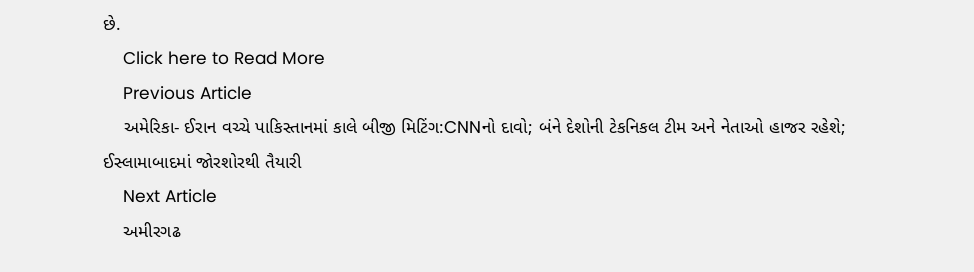છે.
    Click here to Read More
    Previous Article
    અમેરિકા- ઈરાન વચ્ચે પાકિસ્તાનમાં કાલે બીજી મિટિંગ:CNNનો દાવો; બંને દેશોની ટેકનિકલ ટીમ અને નેતાઓ હાજર રહેશે; ઈસ્લામાબાદમાં જોરશોરથી તૈયારી
    Next Article
    અમીરગઢ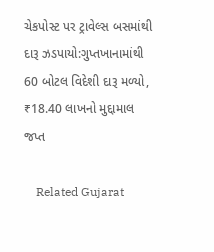ચેકપોસ્ટ પર ટ્રાવેલ્સ બસમાંથી દારૂ ઝડપાયો:ગુપ્તખાનામાંથી 60 બોટલ વિદેશી દારૂ મળ્યો, ₹18.40 લાખનો મુદ્દામાલ જપ્ત

    Related Gujarat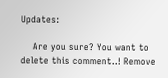Updates:

    Are you sure? You want to delete this comment..! Remove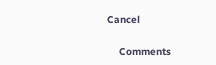Cancel

    Comments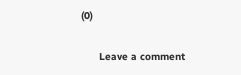(0)

      Leave a comment